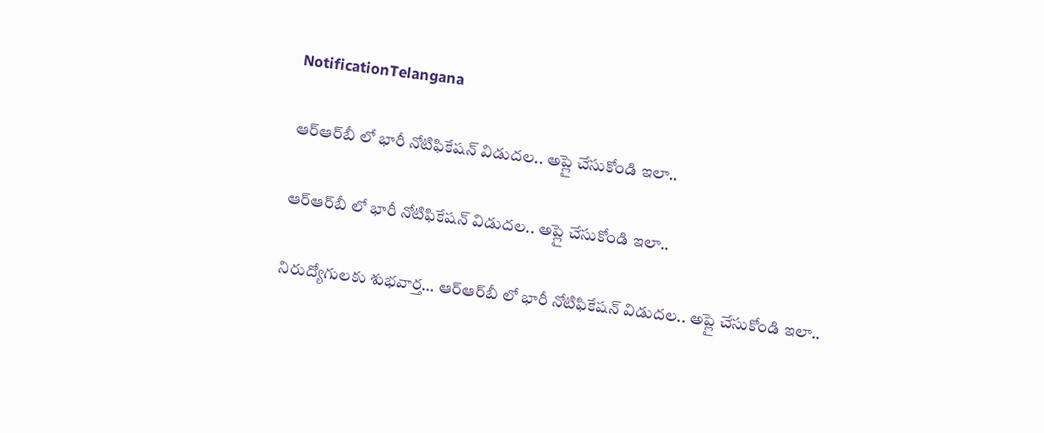NotificationTelangana

ఆర్‌ఆర్‌బీ లో భారీ నోటిఫికేషన్‌ విడుదల.. అప్లై చేసుకోండి ఇలా..

ఆర్‌ఆర్‌బీ లో భారీ నోటిఫికేషన్‌ విడుదల.. అప్లై చేసుకోండి ఇలా..

నిరుద్యోగులకు శుభవార్త… ఆర్‌ఆర్‌బీ లో భారీ నోటిఫికేషన్‌ విడుదల.. అప్లై చేసుకోండి ఇలా..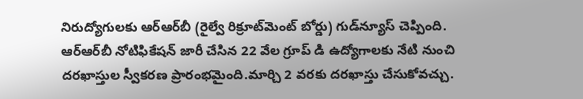నిరుద్యోగులకు ఆర్‌ఆర్‌బీ (రైల్వే రిక్రూట్‌మెంట్ బోర్డు) గుడ్‌న్యూస్‌ చెప్పింది. ఆర్‌ఆర్‌బీ నోటిఫికేషన్‌ జారీ చేసిన 22 వేల గ్రూప్‌ డి ఉద్యోగాలకు నేటి నుంచి దరఖాస్తుల స్వీకరణ ప్రారంభమైంది.మార్చి 2 వరకు దరఖాస్తు చేసుకోవచ్చు.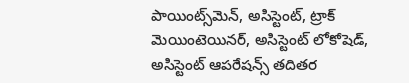పాయింట్స్‌మెన్‌, అసిస్టెంట్‌, ట్రాక్‌ మెయింటెయినర్‌, అసిస్టెంట్‌ లోకోషెడ్‌, అసిస్టెంట్‌ ఆపరేషన్స్‌ తదితర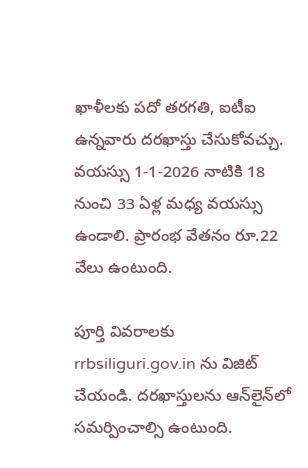ఖాళీలకు పదో తరగతి, ఐటీఐ ఉన్నవారు దరఖాస్తు చేసుకోవచ్చు. వయస్సు 1-1-2026 నాటికి 18 నుంచి 33 ఏళ్ల మధ్య వయస్సు ఉండాలి. ప్రారంభ వేతనం రూ.22 వేలు ఉంటుంది.

పూర్తి వివరాలకు rrbsiliguri.gov.in ను విజిట్‌ చేయండి. దరఖాస్తులను ఆన్‌లైన్‌లో సమర్పించాల్సి ఉంటుంది.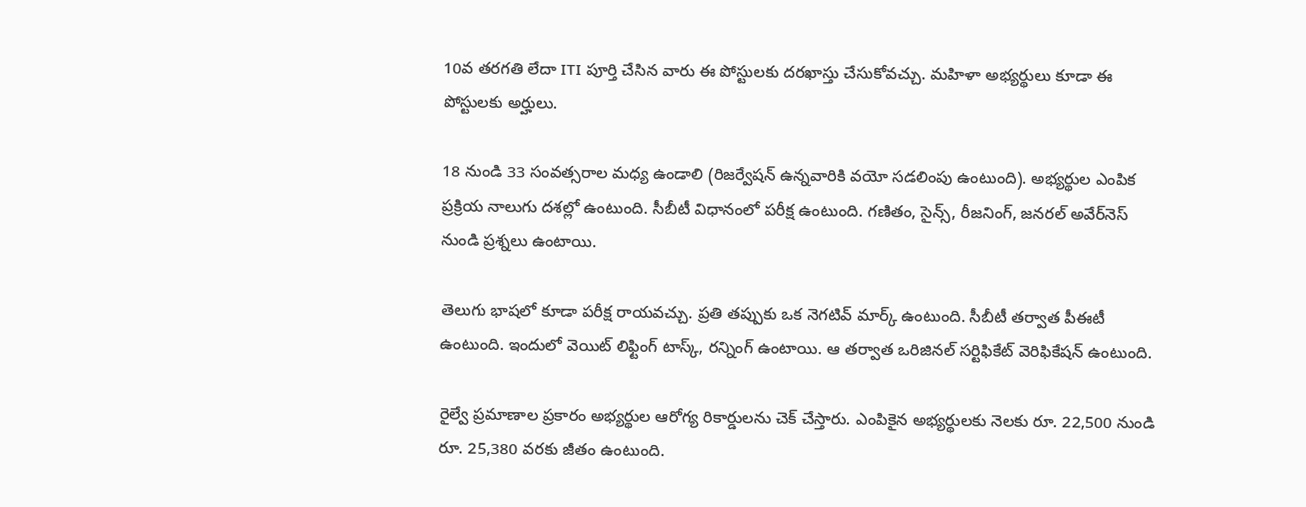10వ తరగతి లేదా ITI పూర్తి చేసిన వారు ఈ పోస్టులకు దరఖాస్తు చేసుకోవచ్చు. మహిళా అభ్యర్థులు కూడా ఈ పోస్టులకు అర్హులు.

18 నుండి 33 సంవత్సరాల మధ్య ఉండాలి (రిజర్వేషన్ ఉన్నవారికి వయో సడలింపు ఉంటుంది). అభ్యర్థుల ఎంపిక ప్రక్రియ నాలుగు దశల్లో ఉంటుంది. సీబీటీ విధానంలో పరీక్ష ఉంటుంది. గణితం, సైన్స్, రీజనింగ్, జనరల్ అవేర్‌నెస్ నుండి ప్రశ్నలు ఉంటాయి.

తెలుగు భాషలో కూడా పరీక్ష రాయవచ్చు. ప్రతి తప్పుకు ఒక నెగటివ్ మార్క్ ఉంటుంది. సీబీటీ తర్వాత పీఈటీ ఉంటుంది. ఇందులో వెయిట్ లిఫ్టింగ్ టాస్క్, రన్నింగ్ ఉంటాయి. ఆ తర్వాత ఒరిజినల్ సర్టిఫికేట్ వెరిఫికేషన్ ఉంటుంది.

రైల్వే ప్రమాణాల ప్రకారం అభ్యర్థుల ఆరోగ్య రికార్డులను చెక్‌ చేస్తారు. ఎంపికైన అభ్యర్థులకు నెలకు రూ. 22,500 నుండి రూ. 25,380 వరకు జీతం ఉంటుంది.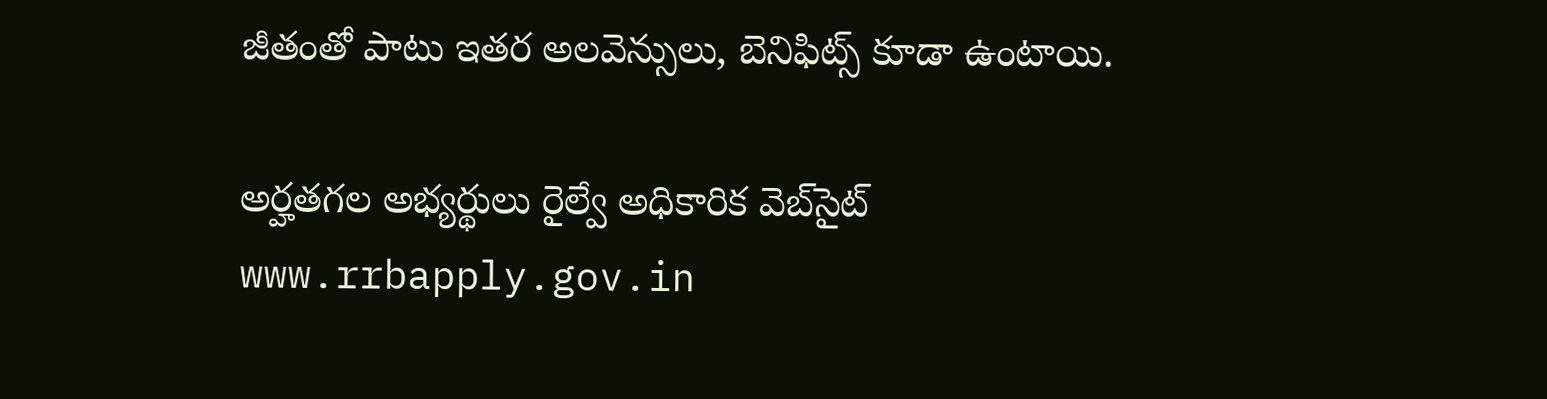జీతంతో పాటు ఇతర అలవెన్సులు, బెనిఫిట్స్ కూడా ఉంటాయి.

అర్హతగల అభ్యర్థులు రైల్వే అధికారిక వెబ్‌సైట్ www.rrbapply.gov.in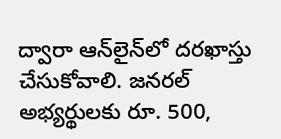ద్వారా ఆన్‌లైన్‌లో దరఖాస్తు చేసుకోవాలి. జనరల్ అభ్యర్థులకు రూ. 500,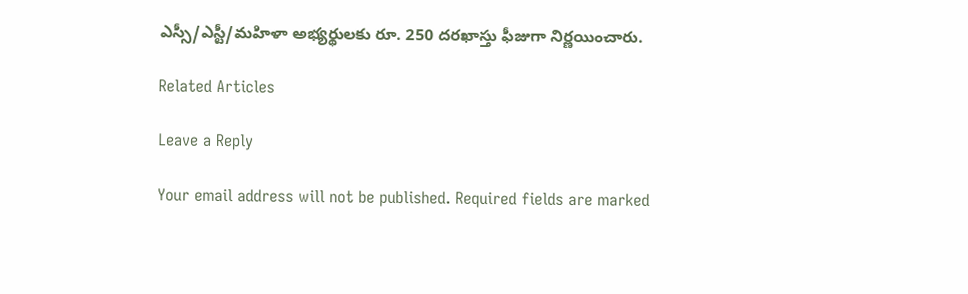ఎస్సీ/ఎస్టీ/మహిళా అభ్యర్థులకు రూ. 250 దరఖాస్తు ఫీజుగా నిర్ణయించారు.

Related Articles

Leave a Reply

Your email address will not be published. Required fields are marked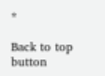*

Back to top button